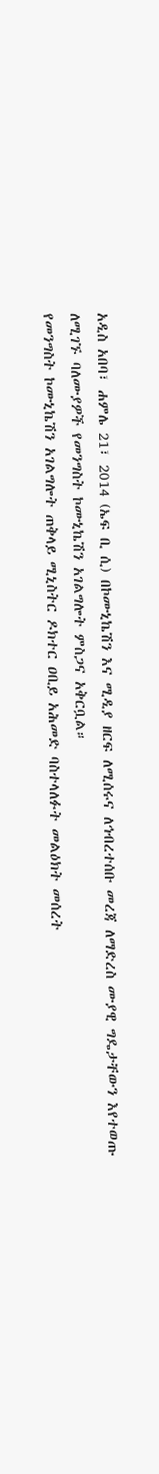አዲስ አበባ፣ ሐምሌ 21፣ 2014 (ኤፍ ቢ ሲ) በኮሙኒኬሽን እና ሚዲያ ዘርፍ ለሚሰሩና ለኅብረተሰቡ መረጃ ለማድረስ ሙያዊ ግዴታቸውን እየተወጡ ለሚገኙ ባለሙያዎች የመንግስት ኮሙኒኬሽን አገልግሎት ምስጋና አቅርቧል።
የመንግስት ኮሙኒኬሽን አገልግሎት ጠቅላይ ሚኒስትር ዶክተር ዐቢይ አሕመድ ባስተላለፉት መልዕክት መሰረት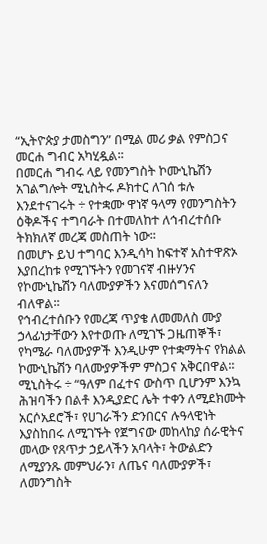“ኢትዮጵያ ታመስግን” በሚል መሪ ቃል የምስጋና መርሐ ግብር አካሂዷል፡፡
በመርሐ ግብሩ ላይ የመንግስት ኮሙኒኬሽን አገልግሎት ሚኒስትሩ ዶክተር ለገሰ ቱሉ እንደተናገሩት ÷ የተቋሙ ዋነኛ ዓላማ የመንግስትን ዕቅዶችና ተግባራት በተመለከተ ለኅብረተሰቡ ትክክለኛ መረጃ መስጠት ነው፡፡
በመሆኑ ይህ ተግባር እንዲሳካ ከፍተኛ አስተዋጽኦ እያበረከቱ የሚገኙትን የመገናኛ ብዙሃንና የኮሙኒኬሽን ባለሙያዎችን እናመሰግናለን ብለዋል፡፡
የኅብረተሰቡን የመረጃ ጥያቄ ለመመለስ ሙያ ኃላፊነታቸውን እየተወጡ ለሚገኙ ጋዜጠኞች፣ የካሜራ ባለሙያዎች እንዲሁም የተቋማትና የክልል ኮሙኒኬሽን ባለሙያዎችም ምስጋና አቅርበዋል፡፡
ሚኒስትሩ ÷ “ዓለም በፈተና ውስጥ ቢሆንም እንኳ ሕዝባችን በልቶ እንዲያድር ሌት ተቀን ለሚደክሙት አርሶአደሮች፣ የሀገራችን ድንበርና ሉዓላዊነት እያስከበሩ ለሚገኙት የጀግናው መከላከያ ሰራዊትና መላው የጸጥታ ኃይላችን አባላት፣ ትውልድን ለሚያንጹ መምህራን፣ ለጤና ባለሙያዎች፣ ለመንግስት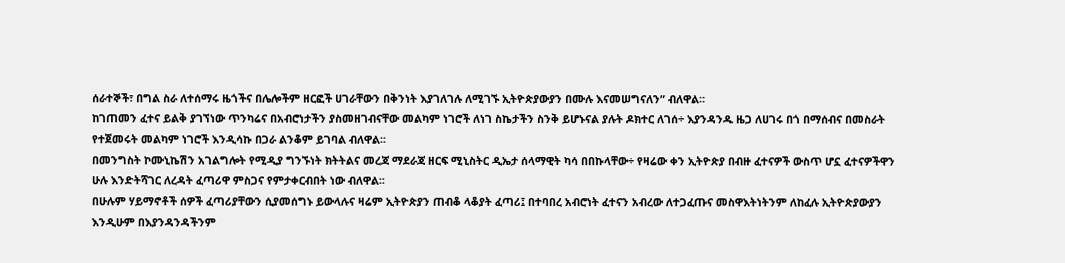ሰራተኞች፣ በግል ስራ ለተሰማሩ ዜጎችና በሌሎችም ዘርፎች ሀገራቸውን በቅንነት እያገለገሉ ለሚገኙ ኢትዮጵያውያን በሙሉ እናመሠግናለን” ብለዋል።
ከገጠመን ፈተና ይልቅ ያገኘነው ጥንካሬና በአብሮነታችን ያስመዘገብናቸው መልካም ነገሮች ለነገ ስኬታችን ስንቅ ይሆኑናል ያሉት ዶክተር ለገሰ÷ እያንዳንዱ ዜጋ ለሀገሩ በጎ በማሰብና በመስራት የተጀመሩት መልካም ነገሮች እንዲሳኩ በጋራ ልንቆም ይገባል ብለዋል፡፡
በመንግስት ኮሙኒኬሽን አገልግሎት የሚዲያ ግንኙነት ክትትልና መረጃ ማደራጃ ዘርፍ ሚኒስትር ዲኤታ ሰላማዊት ካሳ በበኩላቸው÷ የዛሬው ቀን ኢትዮጵያ በብዙ ፈተናዎች ውስጥ ሆኗ ፈተናዎችዋን ሁሉ እንድትሻገር ለረዳት ፈጣሪዋ ምስጋና የምታቀርብበት ነው ብለዋል፡፡
በሁሉም ሃይማኖቶች ሰዎች ፈጣሪያቸውን ሲያመሰግኑ ይውላሉና ዛሬም ኢትዮጵያን ጠብቆ ላቆያት ፈጣሪ፤ በተባበረ አብሮነት ፈተናን አብረው ለተጋፈጡና መስዋእትነትንም ለከፈሉ ኢትዮጵያውያን እንዲሁም በእያንዳንዳችንም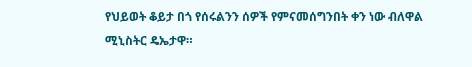የህይወት ቆይታ በጎ የሰሩልንን ሰዎች የምናመሰግንበት ቀን ነው ብለዋል ሚኒስትር ዴኤታዋ።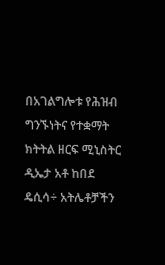በአገልግሎቱ የሕዝብ ግንኙነትና የተቋማት ክትትል ዘርፍ ሚኒስትር ዲኤታ አቶ ከበደ ዴሲሳ÷ አትሌቶቻችን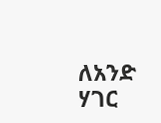ለአንድ ሃገር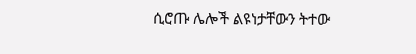ሲሮጡ ሌሎች ልዩነታቸውን ትተው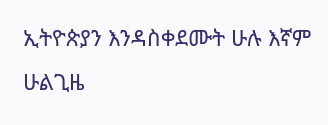ኢትዮጵያን እንዳስቀደሙት ሁሉ እኛም ሁልጊዜ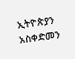ኢትዮጵያን አስቀድመን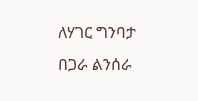ለሃገር ግንባታ በጋራ ልንሰራ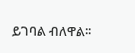ይገባል ብለዋል፡፡